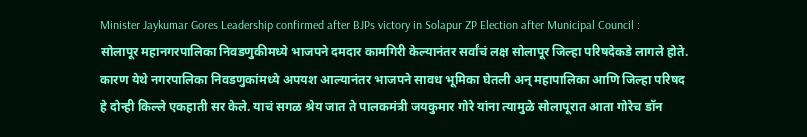Minister Jaykumar Gores Leadership confirmed after BJPs victory in Solapur ZP Election after Municipal Council :
सोलापूर महानगरपालिका निवडणुकीमध्ये भाजपने दमदार कामगिरी केल्यानंतर सर्वांचं लक्ष सोलापूर जिल्हा परिषदेकडे लागले होते. कारण येथे नगरपालिका निवडणुकांमध्ये अपयश आल्यानंतर भाजपने सावध भूमिका घेतली अन् महापालिका आणि जिल्हा परिषद हे दोन्ही किल्ले एकहाती सर केले. याचं सगळ श्रेय जात ते पालकमंत्री जयकुमार गोरे यांना त्यामुळे सोलापूरात आता गोरेच डॉन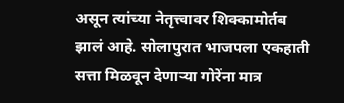असून त्यांच्या नेतृत्त्वावर शिक्कामोर्तब झालं आहे. सोलापुरात भाजपला एकहाती सत्ता मिळवून देणाऱ्या गोरेंना मात्र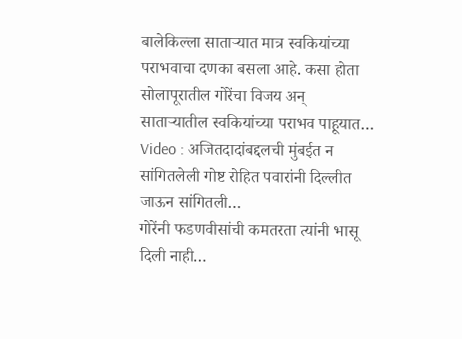बालेकिल्ला साताऱ्यात मात्र स्वकियांच्या पराभवाचा दणका बसला आहे. कसा होता सोलापूरातील गोरेंचा विजय अन् साताऱ्यातील स्वकियांच्या पराभव पाहूयात…
Video : अजितदादांबद्दलची मुंबईत न सांगितलेली गोष्ट रोहित पवारांनी दिल्लीत जाऊन सांगितली…
गोरेंनी फडणवीसांची कमतरता त्यांनी भासू दिली नाही…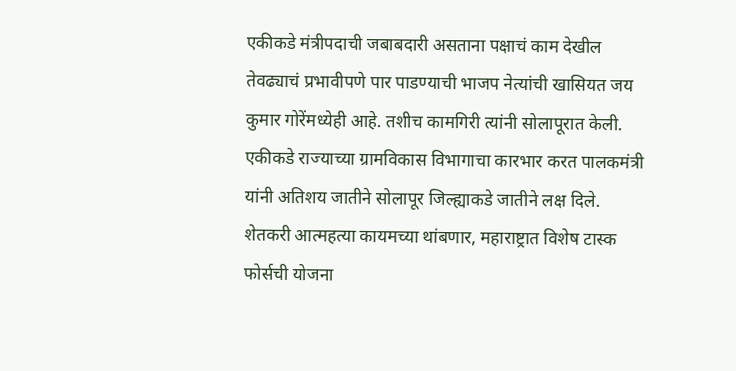एकीकडे मंत्रीपदाची जबाबदारी असताना पक्षाचं काम देखील तेवढ्याचं प्रभावीपणे पार पाडण्याची भाजप नेत्यांची खासियत जय कुमार गोरेंमध्येही आहे. तशीच कामगिरी त्यांनी सोलापूरात केली. एकीकडे राज्याच्या ग्रामविकास विभागाचा कारभार करत पालकमंत्री यांनी अतिशय जातीने सोलापूर जिल्ह्याकडे जातीने लक्ष दिले.
शेतकरी आत्महत्या कायमच्या थांबणार, महाराष्ट्रात विशेष टास्क फोर्सची योजना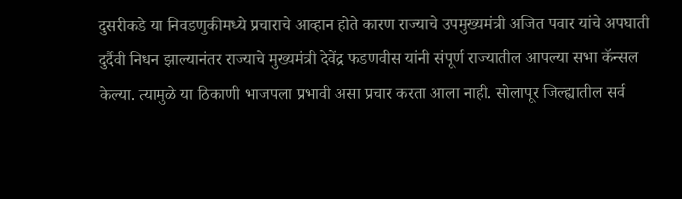दुसरीकडे या निवडणुकीमध्ये प्रचाराचे आव्हान होते कारण राज्याचे उपमुख्यमंत्री अजित पवार यांचे अपघाती दुर्दैवी निधन झाल्यानंतर राज्याचे मुख्यमंत्री देवेंद्र फडणवीस यांनी संपूर्ण राज्यातील आपल्या सभा कॅन्सल केल्या. त्यामुळे या ठिकाणी भाजपला प्रभावी असा प्रचार करता आला नाही. सोलापूर जिल्ह्यातील सर्व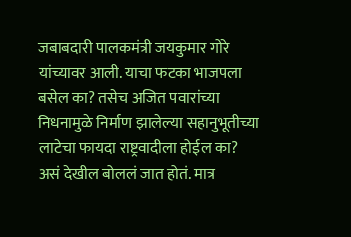जबाबदारी पालकमंत्री जयकुमार गोरे यांच्यावर आली. याचा फटका भाजपला बसेल का? तसेच अजित पवारांच्या निधनामुळे निर्माण झालेल्या सहानुभूतीच्या लाटेचा फायदा राष्ट्रवादीला होईल का? असं देखील बोललं जात होतं. मात्र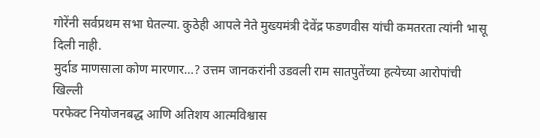गोरेंनी सर्वप्रथम सभा घेतल्या. कुठेही आपले नेते मुख्यमंत्री देवेंद्र फडणवीस यांची कमतरता त्यांनी भासू दिली नाही.
मुर्दाड माणसाला कोण मारणार…? उत्तम जानकरांनी उडवली राम सातपुतेंच्या हत्येच्या आरोपांची खिल्ली
परफेक्ट नियोजनबद्ध आणि अतिशय आत्मविश्वास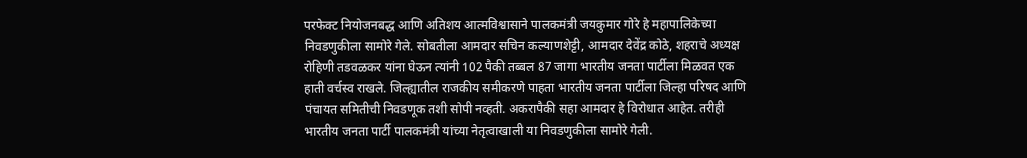परफेक्ट नियोजनबद्ध आणि अतिशय आत्मविश्वासाने पालकमंत्री जयकुमार गोरे हे महापालिकेच्या निवडणुकीला सामोरे गेले. सोबतीला आमदार सचिन कल्याणशेट्टी, आमदार देवेंद्र कोठे, शहराचे अध्यक्ष रोहिणी तडवळकर यांना घेऊन त्यांनी 102 पैकी तब्बल 87 जागा भारतीय जनता पार्टीला मिळवत एक हाती वर्चस्व राखले. जिल्ह्यातील राजकीय समीकरणे पाहता भारतीय जनता पार्टीला जिल्हा परिषद आणि पंचायत समितीची निवडणूक तशी सोपी नव्हती. अकरापैकी सहा आमदार हे विरोधात आहेत. तरीही भारतीय जनता पार्टी पालकमंत्री यांच्या नेतृत्वाखाली या निवडणुकीला सामोरे गेली.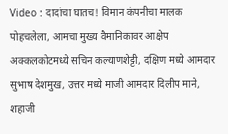Video : दादांचा घातच! विमान कंपनीचा मालक पोहचलेला, आमचा मुख्य वैमानिकावर आक्षेप
अक्कलकोटमध्ये सचिन कल्याणशेट्टी, दक्षिण मध्ये आमदार सुभाष देशमुख, उत्तर मध्ये माजी आमदार दिलीप माने, शहाजी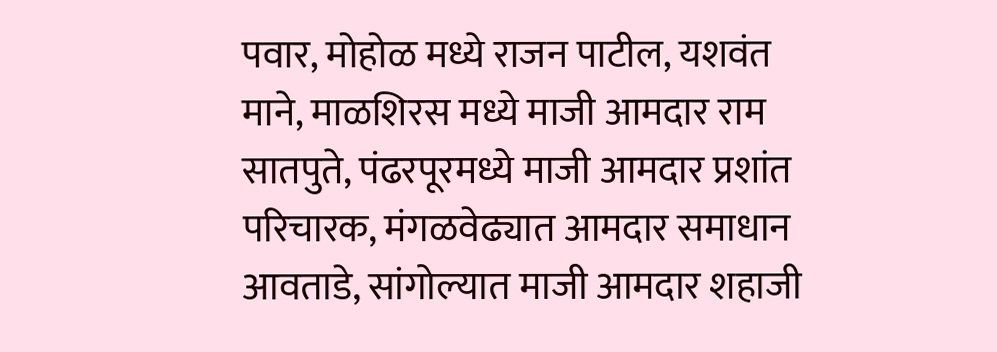पवार, मोहोळ मध्ये राजन पाटील, यशवंत माने, माळशिरस मध्ये माजी आमदार राम सातपुते, पंढरपूरमध्ये माजी आमदार प्रशांत परिचारक, मंगळवेढ्यात आमदार समाधान आवताडे, सांगोल्यात माजी आमदार शहाजी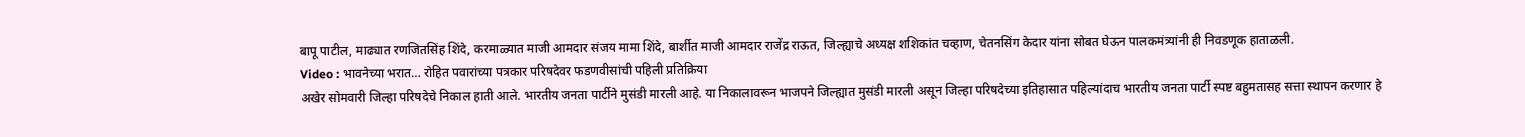बापू पाटील, माढ्यात रणजितसिंह शिंदे, करमाळ्यात माजी आमदार संजय मामा शिंदे, बार्शीत माजी आमदार राजेंद्र राऊत, जिल्ह्याचे अध्यक्ष शशिकांत चव्हाण, चेतनसिंग केदार यांना सोबत घेऊन पालकमंत्र्यांनी ही निवडणूक हाताळली.
Video : भावनेच्या भरात… रोहित पवारांच्या पत्रकार परिषदेवर फडणवीसांची पहिली प्रतिक्रिया
अखेर सोमवारी जिल्हा परिषदेचे निकाल हाती आले. भारतीय जनता पार्टीने मुसंडी मारली आहे. या निकालावरून भाजपने जिल्ह्यात मुसंडी मारली असून जिल्हा परिषदेच्या इतिहासात पहिल्यांदाच भारतीय जनता पार्टी स्पष्ट बहुमतासह सत्ता स्थापन करणार हे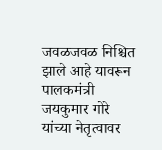जवळजवळ निश्चित झाले आहे यावरून पालकमंत्री जयकुमार गोरे यांच्या नेतृत्वावर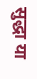सुद्धा या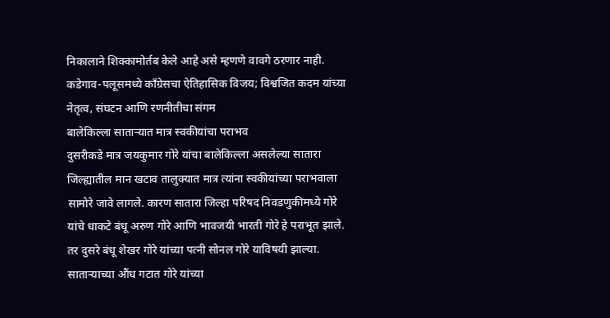निकालाने शिक्कामोर्तब केले आहे असे म्हणणे वावगे ठरणार नाही.
कडेगाव-पलूसमध्ये काँग्रेसचा ऐतिहासिक विजय; विश्वजित कदम यांच्या नेतृत्व, संघटन आणि रणनीतीचा संगम
बालेकिल्ला साताऱ्यात मात्र स्वकीयांचा पराभव
दुसरीकडे मात्र जयकुमार गोरे यांचा बालेकिल्ला असलेल्या सातारा जिल्ह्यातील मान खटाव तालुक्यात मात्र त्यांना स्वकीयांच्या पराभवाला सामोरे जावे लागले. कारण सातारा जिल्हा परिषद निवडणुकीमध्ये गोरे यांचे धाकटे बंधू अरुण गोरे आणि भावजयी भारती गोरे हे पराभूत झाले. तर दुसरे बंधू शेखर गोरे यांच्या पत्नी सोनल गोरे याविषयी झाल्या. साताऱ्याच्या औंध गटात गोरे यांच्या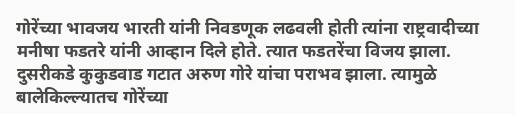गोरेंच्या भावजय भारती यांनी निवडणूक लढवली होती त्यांना राष्ट्रवादीच्या मनीषा फडतरे यांनी आव्हान दिले होते. त्यात फडतरेंचा विजय झाला. दुसरीकडे कुकुडवाड गटात अरुण गोरे यांचा पराभव झाला. त्यामुळे बालेकिल्ल्यातच गोरेंच्या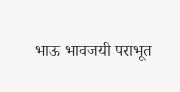भाऊ भावजयी पराभूत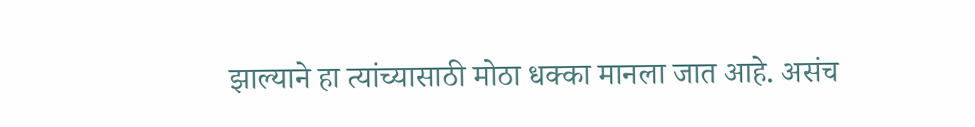झाल्याने हा त्यांच्यासाठी मोठा धक्का मानला जात आहे. असंच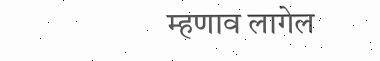म्हणाव लागेल